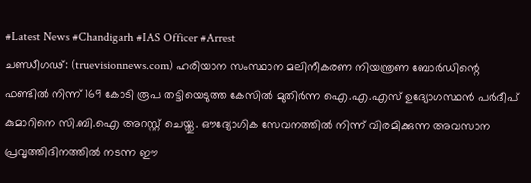#Latest News #Chandigarh #IAS Officer #Arrest
ചണ്ഡീഗഢ്: (truevisionnews.com) ഹരിയാന സംസ്ഥാന മലിനീകരണ നിയന്ത്രണ ബോർഡിന്റെ ഫണ്ടിൽ നിന്ന് 169 കോടി രൂപ തട്ടിയെടുത്ത കേസിൽ മുതിർന്ന ഐ.എ.എസ് ഉദ്യോഗസ്ഥൻ പർദീപ് കുമാറിനെ സി.ബി.ഐ അറസ്റ്റ് ചെയ്തു. ഔദ്യോഗിക സേവനത്തിൽ നിന്ന് വിരമിക്കുന്ന അവസാന പ്രവൃത്തിദിനത്തിൽ നടന്ന ഈ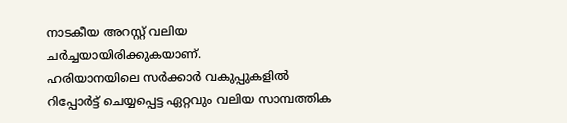നാടകീയ അറസ്റ്റ് വലിയ ചർച്ചയായിരിക്കുകയാണ്.
ഹരിയാനയിലെ സർക്കാർ വകുപ്പുകളിൽ റിപ്പോർട്ട് ചെയ്യപ്പെട്ട ഏറ്റവും വലിയ സാമ്പത്തിക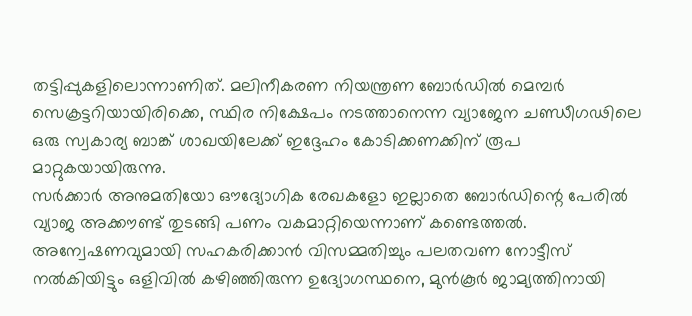തട്ടിപ്പുകളിലൊന്നാണിത്. മലിനീകരണ നിയന്ത്രണ ബോർഡിൽ മെമ്പർ സെക്രട്ടറിയായിരിക്കെ, സ്ഥിര നിക്ഷേപം നടത്താനെന്ന വ്യാജേന ചണ്ഡീഗഢിലെ ഒരു സ്വകാര്യ ബാങ്ക് ശാഖയിലേക്ക് ഇദ്ദേഹം കോടിക്കണക്കിന് രൂപ മാറ്റുകയായിരുന്നു.
സർക്കാർ അനുമതിയോ ഔദ്യോഗിക രേഖകളോ ഇല്ലാതെ ബോർഡിന്റെ പേരിൽ വ്യാജ അക്കൗണ്ട് തുടങ്ങി പണം വകമാറ്റിയെന്നാണ് കണ്ടെത്തൽ. അന്വേഷണവുമായി സഹകരിക്കാൻ വിസമ്മതിച്ചും പലതവണ നോട്ടീസ് നൽകിയിട്ടും ഒളിവിൽ കഴിഞ്ഞിരുന്ന ഉദ്യോഗസ്ഥനെ, മുൻകൂർ ജാമ്യത്തിനായി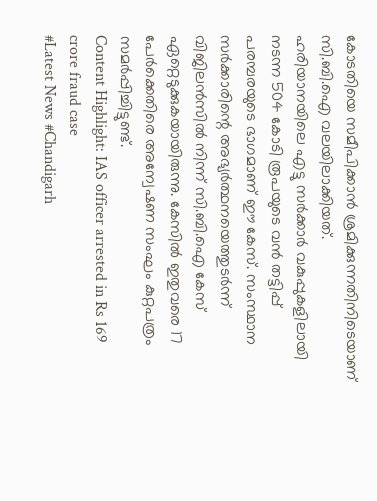കോടതിയെ സമീപിക്കാൻ ശ്രമിക്കുന്നതിനിടെയാണ് സി.ബി.ഐ വലയിലാക്കിയത്.
ഹരിയാനയിലെ എട്ടു സർക്കാർ വകുപ്പുകളിലായി നടന്ന 504 കോടി രൂപയുടെ വൻ തട്ടിപ്പ് പരമ്പരയുടെ ഭാഗമാണ് ഈ കേസ്. സംസ്ഥാന സർക്കാരിന്റെ അഭ്യർത്ഥനയെത്തുടർന്ന് വിജിലൻസിൽ നിന്ന് സി.ബി.ഐ കേസ് ഏറ്റെടുക്കുകയായിരുന്നു. കേസിൽ ഇതുവരെ 17 പേർക്കെതിരെ അന്വേഷണ സംഘം കുറ്റപത്രം സമർപ്പിച്ചിട്ടുണ്ട്.
Content Highlight: IAS officer arrested in Rs 169 crore fraud case
#Latest News #Chandigarh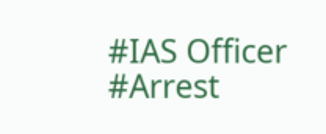#IAS Officer #Arrest